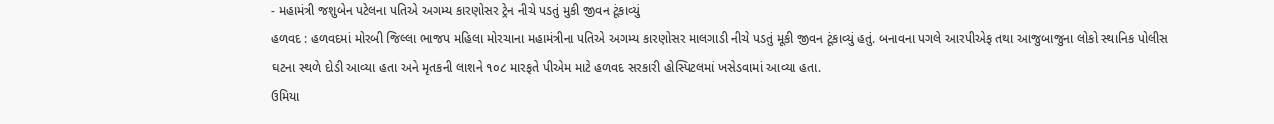- મહામંત્રી જશુબેન પટેલના પતિએ અગમ્ય કારણોસર ટ્રેન નીચે પડતું મુકી જીવન ટૂંકાવ્યું
હળવદ : હળવદમાં મોરબી જિલ્લા ભાજપ મહિલા મોરચાના મહામંત્રીના પતિએ અગમ્ય કારણોસર માલગાડી નીચે પડતું મૂકી જીવન ટૂંકાવ્યું હતું. બનાવના પગલે આરપીએફ તથા આજુબાજુના લોકો સ્થાનિક પોલીસ ઘટના સ્થળે દોડી આવ્યા હતા અને મૃતકની લાશને ૧૦૮ મારફતે પીએમ માટે હળવદ સરકારી હોસ્પિટલમાં ખસેડવામાં આવ્યા હતા.
ઉમિયા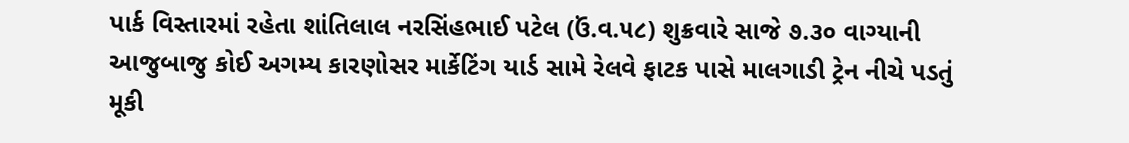પાર્ક વિસ્તારમાં રહેતા શાંતિલાલ નરસિંહભાઈ પટેલ (ઉં.વ.૫૮) શુક્રવારે સાજે ૭.૩૦ વાગ્યાની આજુબાજુ કોઈ અગમ્ય કારણોસર માર્કેટિંગ યાર્ડ સામે રેલવે ફાટક પાસે માલગાડી ટ્રેન નીચે પડતું મૂકી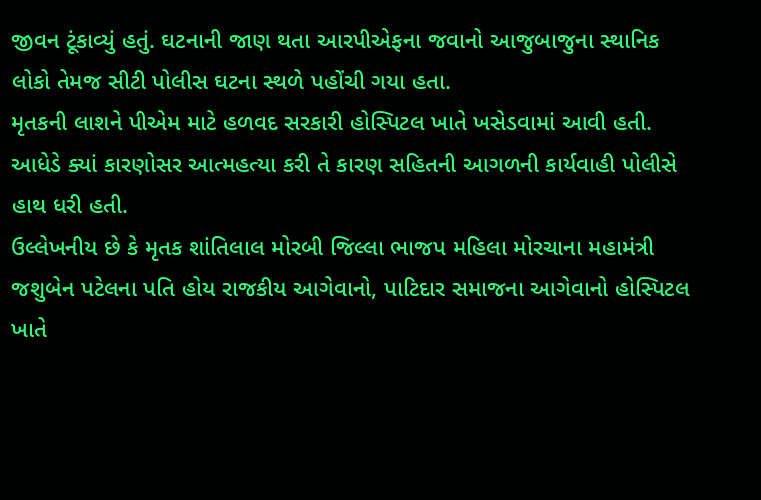જીવન ટૂંકાવ્યું હતું. ઘટનાની જાણ થતા આરપીએફના જવાનો આજુબાજુના સ્થાનિક લોકો તેમજ સીટી પોલીસ ઘટના સ્થળે પહોંચી ગયા હતા.
મૃતકની લાશને પીએમ માટે હળવદ સરકારી હોસ્પિટલ ખાતે ખસેડવામાં આવી હતી. આધેડે ક્યાં કારણોસર આત્મહત્યા કરી તે કારણ સહિતની આગળની કાર્યવાહી પોલીસે હાથ ધરી હતી.
ઉલ્લેખનીય છે કે મૃતક શાંતિલાલ મોરબી જિલ્લા ભાજપ મહિલા મોરચાના મહામંત્રી જશુબેન પટેલના પતિ હોય રાજકીય આગેવાનો, પાટિદાર સમાજના આગેવાનો હોસ્પિટલ ખાતે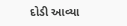દોડી આવ્યા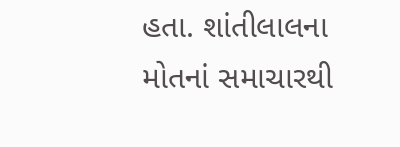હતા. શાંતીલાલના મોતનાં સમાચારથી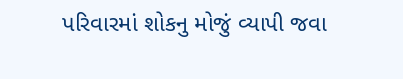પરિવારમાં શોકનુ મોજું વ્યાપી જવા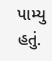પામ્યુ હતું.